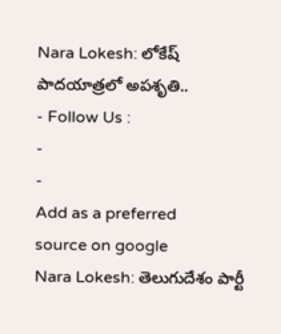Nara Lokesh: లోకేష్ పాదయాత్రలో అపశృతి..
- Follow Us :
-
-
Add as a preferred
source on google
Nara Lokesh: తెలుగుదేశం పార్టీ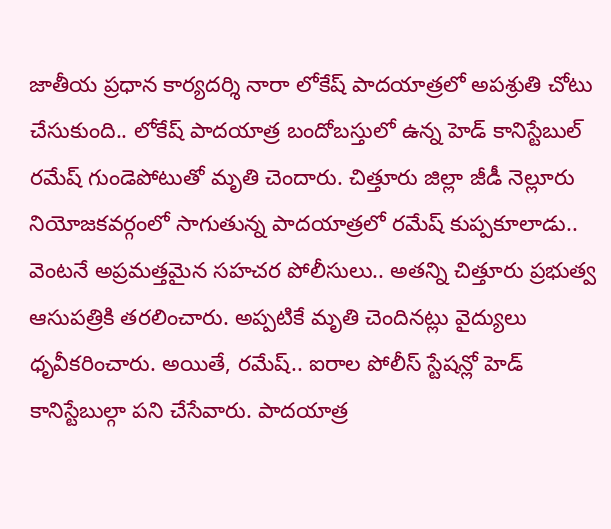జాతీయ ప్రధాన కార్యదర్శి నారా లోకేష్ పాదయాత్రలో అపశ్రుతి చోటు చేసుకుంది.. లోకేష్ పాదయాత్ర బందోబస్తులో ఉన్న హెడ్ కానిస్టేబుల్ రమేష్ గుండెపోటుతో మృతి చెందారు. చిత్తూరు జిల్లా జీడీ నెల్లూరు నియోజకవర్గంలో సాగుతున్న పాదయాత్రలో రమేష్ కుప్పకూలాడు.. వెంటనే అప్రమత్తమైన సహచర పోలీసులు.. అతన్ని చిత్తూరు ప్రభుత్వ ఆసుపత్రికి తరలించారు. అప్పటికే మృతి చెందినట్లు వైద్యులు ధృవీకరించారు. అయితే, రమేష్.. ఐరాల పోలీస్ స్టేషన్లో హెడ్ కానిస్టేబుల్గా పని చేసేవారు. పాదయాత్ర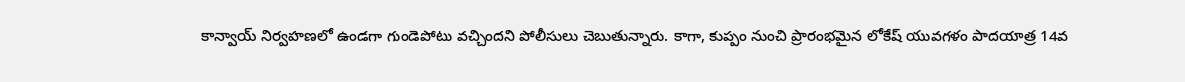కాన్వాయ్ నిర్వహణలో ఉండగా గుండెపోటు వచ్చిందని పోలీసులు చెబుతున్నారు. కాగా, కుప్పం నుంచి ప్రారంభమైన లోకేష్ యువగళం పాదయాత్ర 14వ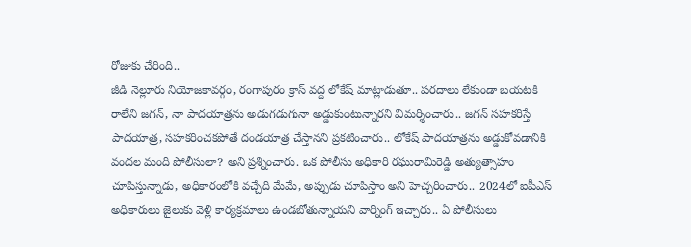రోజుకు చేరింది..
జీడి నెల్లూరు నియోజకావర్గం, రంగాపురం క్రాస్ వద్ద లోకేష్ మాట్లాడుతూ.. పరదాలు లేకుండా బయటకి రాలేని జగన్, నా పాదయాత్రను అడుగడుగునా అడ్డుకుంటున్నారని విమర్శించారు.. జగన్ సహకరిస్తే పాదయాత్ర, సహకరించకపోతే దండయాత్ర చేస్తానని ప్రకటించారు.. లోకేష్ పాదయాత్రను అడ్డుకోవడానికి వందల మంది పోలీసులా? అని ప్రశ్నించారు. ఒక పోలీసు అధికారి రఘురామిరెడ్డి అత్యుత్సాహం చూపిస్తున్నాడు, అధికారంలోకి వచ్చేది మేమే, అప్పుడు చూపిస్తాం అని హెచ్చరించారు.. 2024లో ఐపీఎస్ అధికారులు జైలుకు వెళ్లి కార్యక్రమాలు ఉండబోతున్నాయని వార్నింగ్ ఇచ్చారు.. ఏ పోలీసులు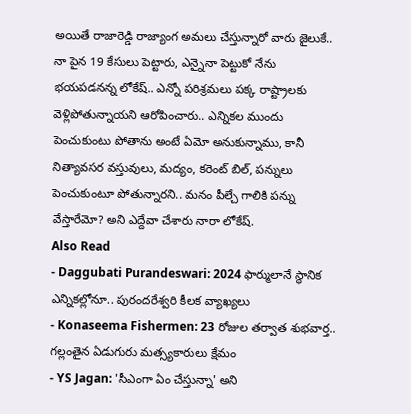అయితే రాజారెడ్డి రాజ్యాంగ అమలు చేస్తున్నారో వారు జైలుకే.. నా పైన 19 కేసులు పెట్టారు, ఎన్నైనా పెట్టుకో నేను భయపడనన్న లోకేష్.. ఎన్నో పరిశ్రమలు పక్క రాష్ట్రాలకు వెళ్లిపోతున్నాయని ఆరోపించారు.. ఎన్నికల ముందు పెంచుకుంటు పోతాను అంటే ఏమో అనుకున్నాము, కానీ నిత్యావసర వస్తువులు, మద్యం, కరెంట్ బిల్, పన్నులు పెంచుకుంటూ పోతున్నారని.. మనం పీల్చే గాలికి పన్ను వేస్తారేమో? అని ఎద్దేవా చేశారు నారా లోకేష్.
Also Read
- Daggubati Purandeswari: 2024 ఫార్ములానే స్థానిక ఎన్నికల్లోనూ.. పురందరేశ్వరి కీలక వ్యాఖ్యలు
- Konaseema Fishermen: 23 రోజుల తర్వాత శుభవార్త.. గల్లంతైన ఏడుగురు మత్స్యకారులు క్షేమం
- YS Jagan: 'సీఎంగా ఏం చేస్తున్నా' అని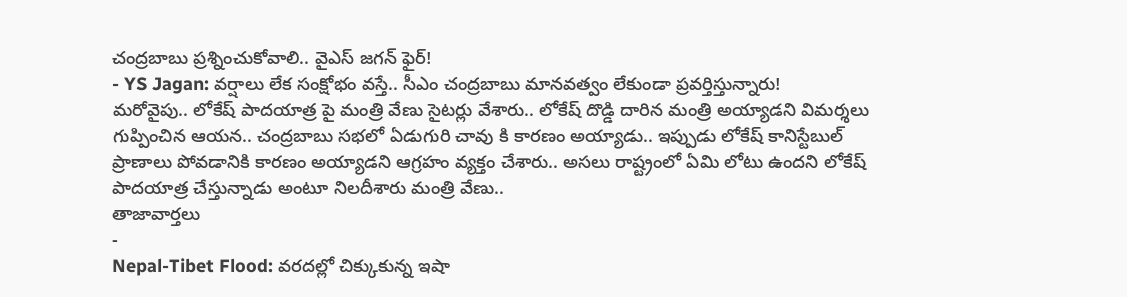చంద్రబాబు ప్రశ్నించుకోవాలి.. వైఎస్ జగన్ ఫైర్!
- YS Jagan: వర్షాలు లేక సంక్షోభం వస్తే.. సీఎం చంద్రబాబు మానవత్వం లేకుండా ప్రవర్తిస్తున్నారు!
మరోవైపు.. లోకేష్ పాదయాత్ర పై మంత్రి వేణు సైటర్లు వేశారు.. లోకేష్ దొడ్డి దారిన మంత్రి అయ్యాడని విమర్శలు గుప్పించిన ఆయన.. చంద్రబాబు సభలో ఏడుగురి చావు కి కారణం అయ్యాడు.. ఇప్పుడు లోకేష్ కానిస్టేబుల్ ప్రాణాలు పోవడానికి కారణం అయ్యాడని ఆగ్రహం వ్యక్తం చేశారు.. అసలు రాష్ట్రంలో ఏమి లోటు ఉందని లోకేష్ పాదయాత్ర చేస్తున్నాడు అంటూ నిలదీశారు మంత్రి వేణు..
తాజావార్తలు
-
Nepal-Tibet Flood: వరదల్లో చిక్కుకున్న ఇషా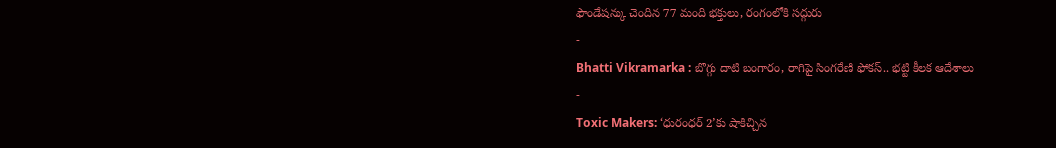ఫౌండేషన్కు చెందిన 77 మంది భక్తులు, రంగంలోకి సద్గురు
-
Bhatti Vikramarka : బొగ్గు దాటి బంగారం, రాగిపై సింగరేణి ఫోకస్.. భట్టి కీలక ఆదేశాలు
-
Toxic Makers: ‘ధురంధర్ 2’కు షాకిచ్చిన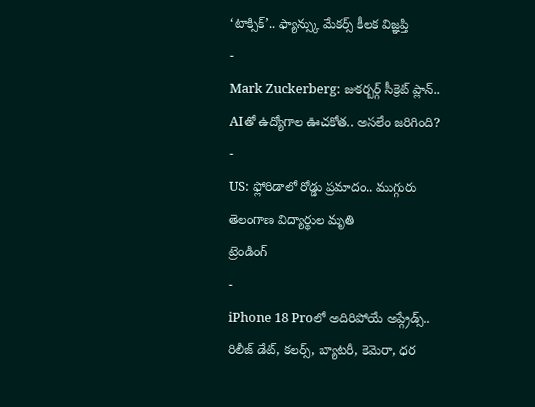‘టాక్సిక్’.. ఫ్యాన్స్కు మేకర్స్ కీలక విజ్ఞప్తి
-
Mark Zuckerberg: జుకర్బర్గ్ సీక్రెట్ ప్లాన్.. AIతో ఉద్యోగాల ఊచకోత.. అసలేం జరిగింది?
-
US: ఫ్లోరిడాలో రోడ్డు ప్రమాదం.. ముగ్గురు తెలంగాణ విద్యార్థుల మృతి
ట్రెండింగ్
-
iPhone 18 Proలో అదిరిపోయే అప్గ్రేడ్స్.. రిలీజ్ డేట్, కలర్స్, బ్యాటరీ, కెమెరా, ధర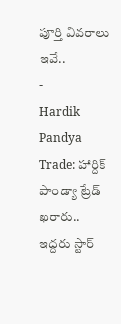పూర్తి వివరాలు ఇవే..
-
Hardik Pandya Trade: హార్దిక్ పాండ్యా ట్రేడ్ ఖరారు.. ఇద్దరు స్టార్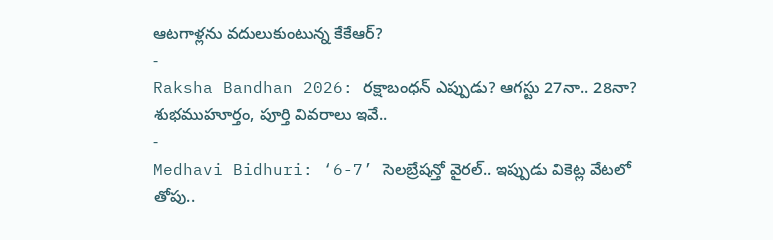ఆటగాళ్లను వదులుకుంటున్న కేకేఆర్?
-
Raksha Bandhan 2026: రక్షాబంధన్ ఎప్పుడు? ఆగస్టు 27నా.. 28నా? శుభముహూర్తం, పూర్తి వివరాలు ఇవే..
-
Medhavi Bidhuri: ‘6-7’ సెలబ్రేషన్తో వైరల్.. ఇప్పుడు వికెట్ల వేటలో తోపు..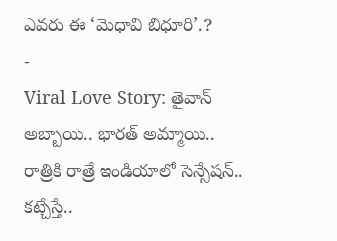ఎవరు ఈ ‘మెధావి బిధూరి’.?
-
Viral Love Story: తైవాన్ అబ్బాయి.. భారత్ అమ్మాయి.. రాత్రికి రాత్రే ఇండియాలో సెన్సేషన్.. కట్చేస్తే..